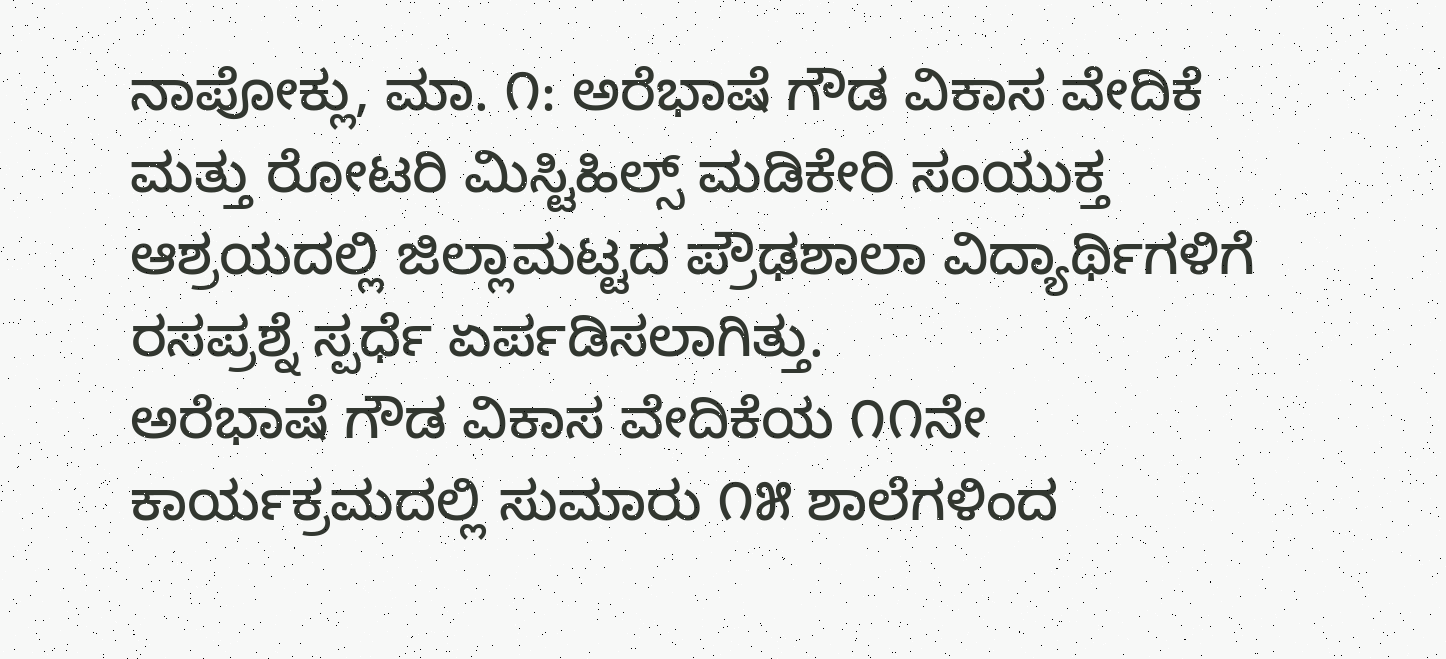ನಾಪೋಕ್ಲು, ಮಾ. ೧: ಅರೆಭಾಷೆ ಗೌಡ ವಿಕಾಸ ವೇದಿಕೆ ಮತ್ತು ರೋಟರಿ ಮಿಸ್ಟಿಹಿಲ್ಸ್ ಮಡಿಕೇರಿ ಸಂಯುಕ್ತ ಆಶ್ರಯದಲ್ಲಿ ಜಿಲ್ಲಾಮಟ್ಟದ ಪ್ರೌಢಶಾಲಾ ವಿದ್ಯಾರ್ಥಿಗಳಿಗೆ ರಸಪ್ರಶ್ನೆ ಸ್ಪರ್ಧೆ ಏರ್ಪಡಿಸಲಾಗಿತ್ತು.
ಅರೆಭಾಷೆ ಗೌಡ ವಿಕಾಸ ವೇದಿಕೆಯ ೧೧ನೇ ಕಾರ್ಯಕ್ರಮದಲ್ಲಿ ಸುಮಾರು ೧೫ ಶಾಲೆಗಳಿಂದ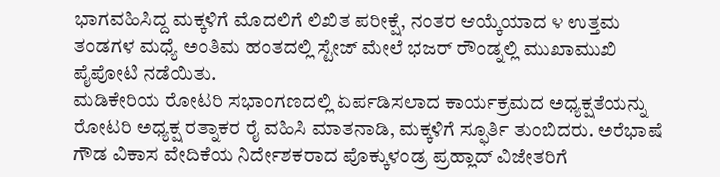ಭಾಗವಹಿಸಿದ್ದ ಮಕ್ಕಳಿಗೆ ಮೊದಲಿಗೆ ಲಿಖಿತ ಪರೀಕ್ಷೆ, ನಂತರ ಆಯ್ಕೆಯಾದ ೪ ಉತ್ತಮ ತಂಡಗಳ ಮಧ್ಯೆ ಅಂತಿಮ ಹಂತದಲ್ಲಿ ಸ್ಟೇಜ್ ಮೇಲೆ ಭಜರ್ ರೌಂಡ್ನಲ್ಲಿ ಮುಖಾಮುಖಿ ಪೈಪೋಟಿ ನಡೆಯಿತು.
ಮಡಿಕೇರಿಯ ರೋಟರಿ ಸಭಾಂಗಣದಲ್ಲಿ ಏರ್ಪಡಿಸಲಾದ ಕಾರ್ಯಕ್ರಮದ ಅಧ್ಯಕ್ಷತೆಯನ್ನು ರೋಟರಿ ಅಧ್ಯಕ್ಷ ರತ್ನಾಕರ ರೈ ವಹಿಸಿ ಮಾತನಾಡಿ, ಮಕ್ಕಳಿಗೆ ಸ್ಫೂರ್ತಿ ತುಂಬಿದರು. ಅರೆಭಾಷೆ ಗೌಡ ವಿಕಾಸ ವೇದಿಕೆಯ ನಿರ್ದೇಶಕರಾದ ಪೊಕ್ಕುಳಂಡ್ರ ಪ್ರಹ್ಲಾದ್ ವಿಜೇತರಿಗೆ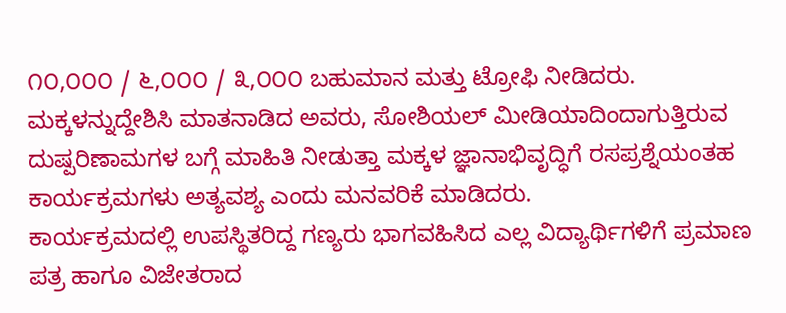೧೦,೦೦೦ / ೬,೦೦೦ / ೩,೦೦೦ ಬಹುಮಾನ ಮತ್ತು ಟ್ರೋಫಿ ನೀಡಿದರು. ಮಕ್ಕಳನ್ನುದ್ದೇಶಿಸಿ ಮಾತನಾಡಿದ ಅವರು, ಸೋಶಿಯಲ್ ಮೀಡಿಯಾದಿಂದಾಗುತ್ತಿರುವ ದುಷ್ಪರಿಣಾಮಗಳ ಬಗ್ಗೆ ಮಾಹಿತಿ ನೀಡುತ್ತಾ ಮಕ್ಕಳ ಜ್ಞಾನಾಭಿವೃದ್ಧಿಗೆ ರಸಪ್ರಶ್ನೆಯಂತಹ ಕಾರ್ಯಕ್ರಮಗಳು ಅತ್ಯವಶ್ಯ ಎಂದು ಮನವರಿಕೆ ಮಾಡಿದರು.
ಕಾರ್ಯಕ್ರಮದಲ್ಲಿ ಉಪಸ್ಥಿತರಿದ್ದ ಗಣ್ಯರು ಭಾಗವಹಿಸಿದ ಎಲ್ಲ ವಿದ್ಯಾರ್ಥಿಗಳಿಗೆ ಪ್ರಮಾಣ ಪತ್ರ ಹಾಗೂ ವಿಜೇತರಾದ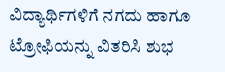ವಿದ್ಯಾರ್ಥಿಗಳಿಗೆ ನಗದು ಹಾಗೂ ಟ್ರೋಫಿಯನ್ನು ವಿತರಿಸಿ ಶುಭ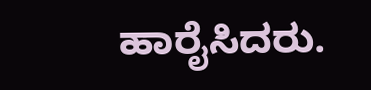ಹಾರೈಸಿದರು.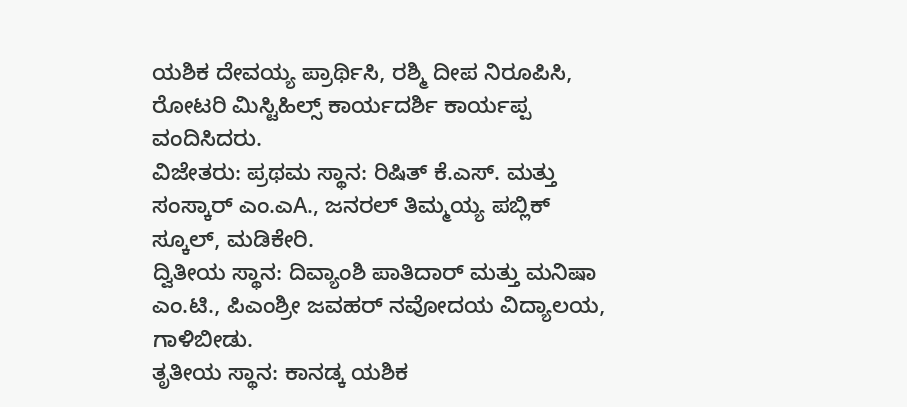ಯಶಿಕ ದೇವಯ್ಯ ಪ್ರಾರ್ಥಿಸಿ, ರಶ್ಮಿ ದೀಪ ನಿರೂಪಿಸಿ, ರೋಟರಿ ಮಿಸ್ಟಿಹಿಲ್ಸ್ ಕಾರ್ಯದರ್ಶಿ ಕಾರ್ಯಪ್ಪ ವಂದಿಸಿದರು.
ವಿಜೇತರು: ಪ್ರಥಮ ಸ್ಥಾನ: ರಿಷಿತ್ ಕೆ.ಎಸ್. ಮತ್ತು ಸಂಸ್ಕಾರ್ ಎಂ.ಎA., ಜನರಲ್ ತಿಮ್ಮಯ್ಯ ಪಬ್ಲಿಕ್ ಸ್ಕೂಲ್, ಮಡಿಕೇರಿ.
ದ್ವಿತೀಯ ಸ್ಥಾನ: ದಿವ್ಯಾಂಶಿ ಪಾತಿದಾರ್ ಮತ್ತು ಮನಿಷಾ ಎಂ.ಟಿ., ಪಿಎಂಶ್ರೀ ಜವಹರ್ ನವೋದಯ ವಿದ್ಯಾಲಯ, ಗಾಳಿಬೀಡು.
ತೃತೀಯ ಸ್ಥಾನ: ಕಾನಡ್ಕ ಯಶಿಕ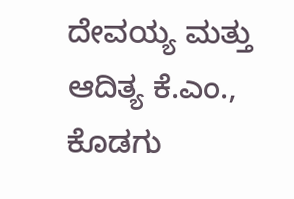ದೇವಯ್ಯ ಮತ್ತು ಆದಿತ್ಯ ಕೆ.ಎಂ., ಕೊಡಗು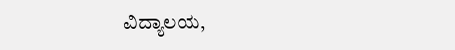ವಿದ್ಯಾಲಯ,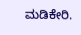ಮಡಿಕೇರಿ.